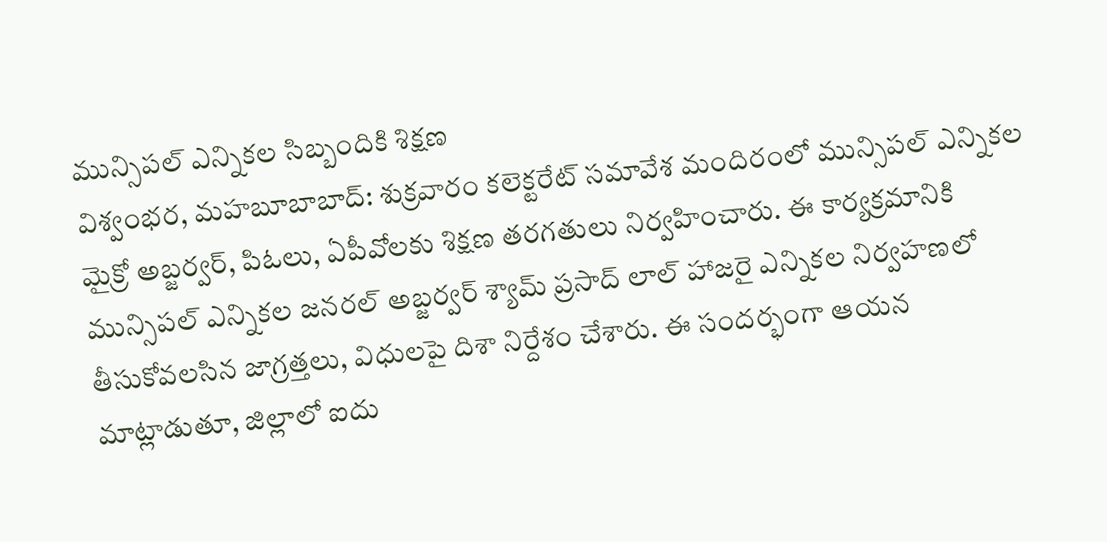మున్సిపల్ ఎన్నికల సిబ్బందికి శిక్షణ
విశ్వంభర, మహబూబాబాద్: శుక్రవారం కలెక్టరేట్ సమావేశ మందిరంలో మున్సిపల్ ఎన్నికల మైక్రో అబ్జర్వర్, పిఓలు, ఏపీవోలకు శిక్షణ తరగతులు నిర్వహించారు. ఈ కార్యక్రమానికి మున్సిపల్ ఎన్నికల జనరల్ అబ్జర్వర్ శ్యామ్ ప్రసాద్ లాల్ హాజరై ఎన్నికల నిర్వహణలో తీసుకోవలసిన జాగ్రత్తలు, విధులపై దిశా నిర్దేశం చేశారు. ఈ సందర్భంగా ఆయన మాట్లాడుతూ, జిల్లాలో ఐదు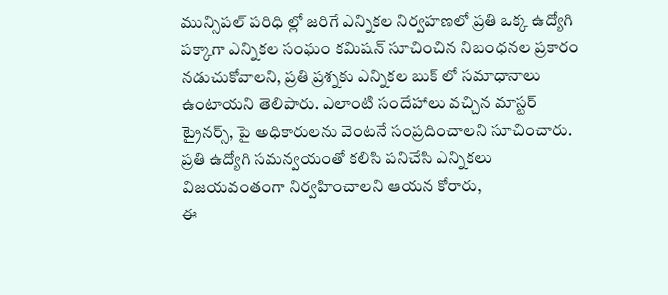మున్సిపల్ పరిధి ల్లో జరిగే ఎన్నికల నిర్వహణలో ప్రతి ఒక్క ఉద్యోగి పక్కాగా ఎన్నికల సంఘం కమిషన్ సూచించిన నిబంధనల ప్రకారం నడుచుకోవాలని, ప్రతి ప్రశ్నకు ఎన్నికల బుక్ లో సమాధానాలు ఉంటాయని తెలిపారు. ఎలాంటి సందేహాలు వచ్చిన మాస్టర్ ట్రైనర్స్, పై అధికారులను వెంటనే సంప్రదించాలని సూచించారు. ప్రతి ఉద్యోగి సమన్వయంతో కలిసి పనిచేసి ఎన్నికలు విజయవంతంగా నిర్వహించాలని ఆయన కోరారు,
ఈ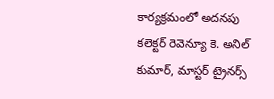కార్యక్రమంలో అదనపు కలెక్టర్ రెవెన్యూ కె. అనిల్ కుమార్, మాస్టర్ ట్రైనర్స్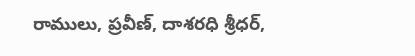రాములు, ప్రవీణ్, దాశరధి శ్రీధర్,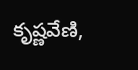కృష్ణవేణి,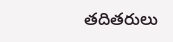తదితరులు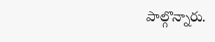పాల్గొన్నారు.